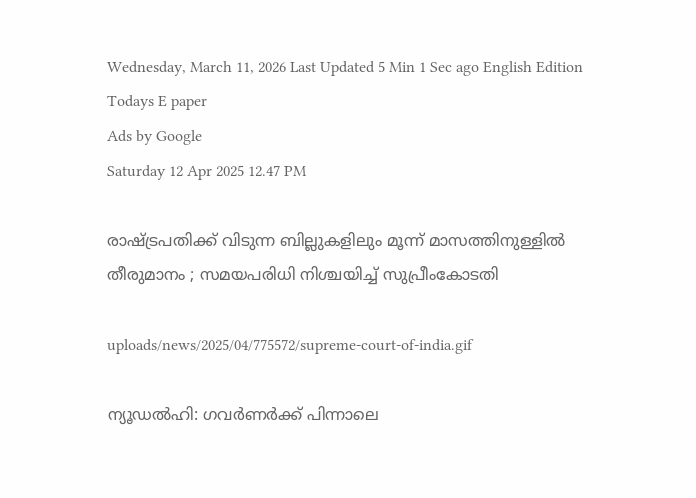Wednesday, March 11, 2026 Last Updated 5 Min 1 Sec ago English Edition
Todays E paper
Ads by Google
Saturday 12 Apr 2025 12.47 PM

രാഷ്ട്രപതിക്ക് വിടുന്ന ബില്ലുകളിലും മൂന്ന് മാസത്തിനുള്ളില്‍ തീരുമാനം ; സമയപരിധി നിശ്ചയിച്ച് സുപ്രീംകോടതി

uploads/news/2025/04/775572/supreme-court-of-india.gif

ന്യൂഡല്‍ഹി: ഗവര്‍ണര്‍ക്ക് പിന്നാലെ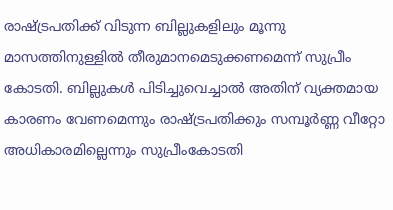രാഷ്ട്രപതിക്ക് വിടുന്ന ബില്ലുകളിലും മൂന്നു മാസത്തിനുള്ളില്‍ തീരുമാനമെടുക്കണമെന്ന് സുപ്രീം കോടതി. ബില്ലുകള്‍ പിടിച്ചുവെച്ചാല്‍ അതിന് വ്യക്തമായ കാരണം വേണമെന്നും രാഷ്ട്രപതിക്കും സമ്പൂര്‍ണ്ണ വീറ്റോ അധികാരമില്ലെന്നും സുപ്രീംകോടതി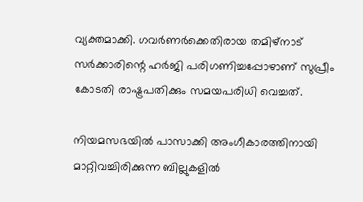വ്യക്തമാക്കി. ഗവര്‍ണര്‍ക്കെതിരായ തമിഴ്‌നാട് സര്‍ക്കാരിന്റെ ഹര്‍ജി പരിഗണിച്ചപ്പോഴാണ് സുപ്രീം കോടതി രാഷ്ട്രപതിക്കും സമയപരിധി വെച്ചത്.

നിയമസഭയില്‍ പാസാക്കി അംഗീകാരത്തിനായി മാറ്റിവച്ചിരിക്കുന്ന ബില്ലുകളില്‍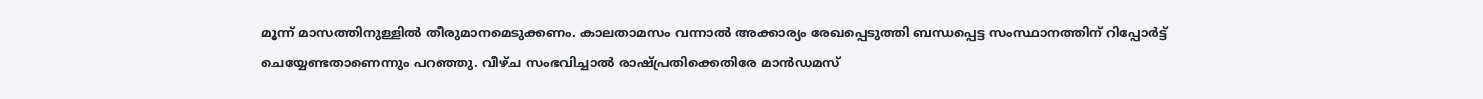മൂന്ന് മാസത്തിനുള്ളില്‍ തീരുമാനമെടുക്കണം. കാലതാമസം വന്നാല്‍ അക്കാര്യം രേഖപ്പെടുത്തി ബന്ധപ്പെട്ട സംസ്ഥാനത്തിന് റിപ്പോര്‍ട്ട് ചെയ്യേണ്ടതാണെന്നും പറഞ്ഞു. വീഴ്ച സംഭവിച്ചാല്‍ രാഷ്പ്രതിക്കെതിരേ മാന്‍ഡമസ്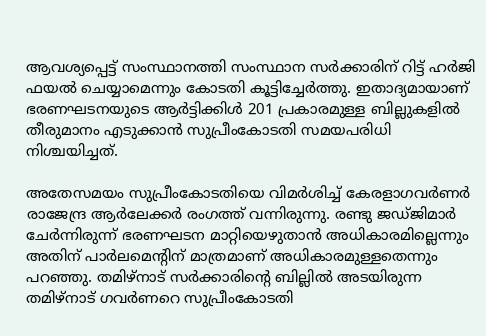ആവശ്യപ്പെട്ട് സംസ്ഥാനത്തി സംസ്ഥാന സര്‍ക്കാരിന് റിട്ട് ഹര്‍ജി ഫയല്‍ ചെയ്യാമെന്നും കോടതി കൂട്ടിച്ചേര്‍ത്തു. ഇതാദ്യമായാണ് ഭരണഘടനയുടെ ആര്‍ട്ടിക്കിള്‍ 201 പ്രകാരമുള്ള ബില്ലുകളില്‍ തീരുമാനം എടുക്കാന്‍ സുപ്രീംകോടതി സമയപരിധി നിശ്ചയിച്ചത്.

അതേസമയം സുപ്രീംകോടതിയെ വിമര്‍ശിച്ച് കേരളാഗവര്‍ണര്‍ രാജേന്ദ്ര ആര്‍ലേക്കര്‍ രംഗത്ത് വന്നിരുന്നു. രണ്ടു ജഡ്ജിമാര്‍ ചേര്‍ന്നിരുന്ന് ഭരണഘടന മാറ്റിയെഴുതാന്‍ അധികാരമില്ലെന്നും അതിന് പാര്‍ലമെന്റിന് മാത്രമാണ് അധികാരമുള്ളതെന്നും പറഞ്ഞു. തമിഴ്‌നാട് സര്‍ക്കാരിന്റെ ബില്ലില്‍ അടയിരുന്ന തമിഴ്‌നാട് ഗവര്‍ണറെ സുപ്രീംകോടതി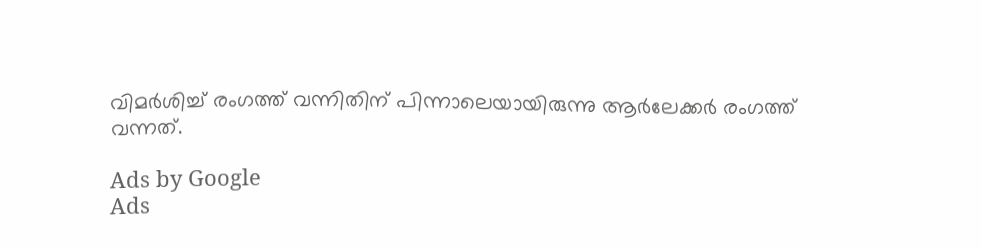വിമര്‍ശിച്ച് രംഗത്ത് വന്നിതിന് പിന്നാലെയായിരുന്നു ആര്‍ലേക്കര്‍ രംഗത്ത് വന്നത്.

Ads by Google
Ads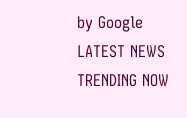by Google
LATEST NEWS
TRENDING NOW